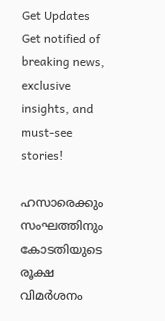Get Updates
Get notified of breaking news, exclusive insights, and must-see stories!

ഹസാരെക്കും സംഘത്തിനും കോടതിയുടെ രൂക്ഷ വിമര്‍ശനം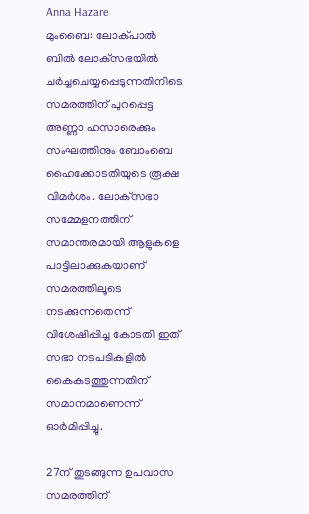Anna Hazare
മുംബൈ: ലോക്പാല്‍ ബില്‍ ലോക്‌സഭയില്‍ ചര്‍ച്ചചെയ്യപ്പെടുന്നതിനിടെ സമരത്തിന് പുറപ്പെട്ട അണ്ണാ ഹസാരെക്കും സംഘത്തിനും ബോംബെ ഹൈക്കോടതിയുടെ രൂക്ഷ വിമര്‍ശം. ലോക്‌സഭാ സമ്മേളനത്തിന് സമാന്തരമായി ആളുകളെ പാട്ടിലാക്കുകയാണ് സമരത്തിലൂടെ നടക്കുന്നതെന്ന് വിശേഷിപ്പിച്ച കോടതി ഇത് സഭാ നടപടികളില്‍ കൈകടത്തുന്നതിന് സമാനമാണെന്ന് ഓര്‍മിപ്പിച്ചു.

27ന് തുടങ്ങുന്ന ഉപവാസ സമരത്തിന്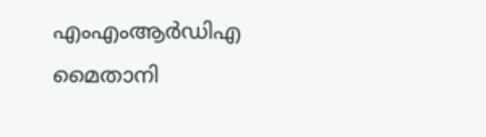എംഎംആര്‍ഡിഎ മൈതാനി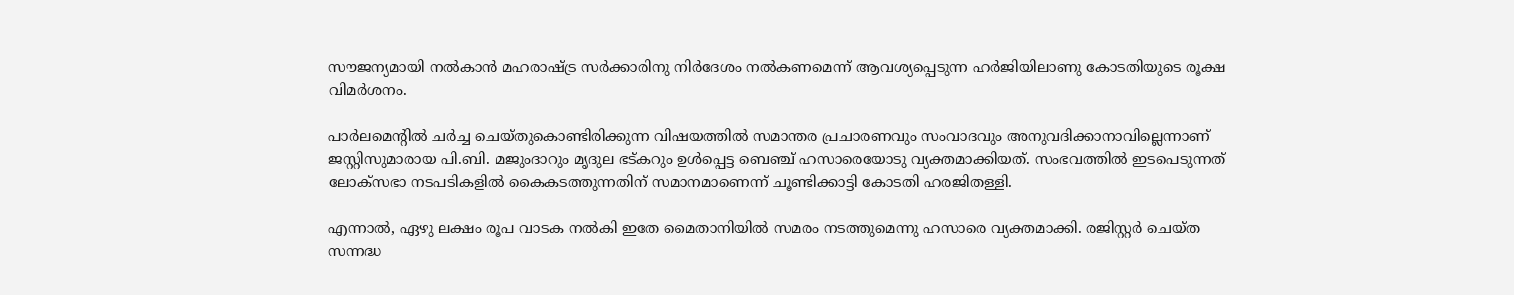സൗജന്യമായി നല്‍കാന്‍ മഹരാഷ്ട്ര സര്‍ക്കാരിനു നിര്‍ദേശം നല്‍കണമെന്ന് ആവശ്യപ്പെടുന്ന ഹര്‍ജിയിലാണു കോടതിയുടെ രൂക്ഷ വിമര്‍ശനം.

പാര്‍ലമെന്റില്‍ ചര്‍ച്ച ചെയ്തുകൊണ്ടിരിക്കുന്ന വിഷയത്തില്‍ സമാന്തര പ്രചാരണവും സംവാദവും അനുവദിക്കാനാവില്ലെന്നാണ് ജസ്റ്റിസുമാരായ പി.ബി. മജുംദാറും മൃദുല ഭട്കറും ഉള്‍പ്പെട്ട ബെഞ്ച് ഹസാരെയോടു വ്യക്തമാക്കിയത്. സംഭവത്തില്‍ ഇടപെടുന്നത് ലോക്‌സഭാ നടപടികളില്‍ കൈകടത്തുന്നതിന് സമാനമാണെന്ന് ചൂണ്ടിക്കാട്ടി കോടതി ഹരജിതള്ളി.

എന്നാല്‍, ഏഴു ലക്ഷം രൂപ വാടക നല്‍കി ഇതേ മൈതാനിയില്‍ സമരം നടത്തുമെന്നു ഹസാരെ വ്യക്തമാക്കി. രജിസ്റ്റര്‍ ചെയ്ത സന്നദ്ധ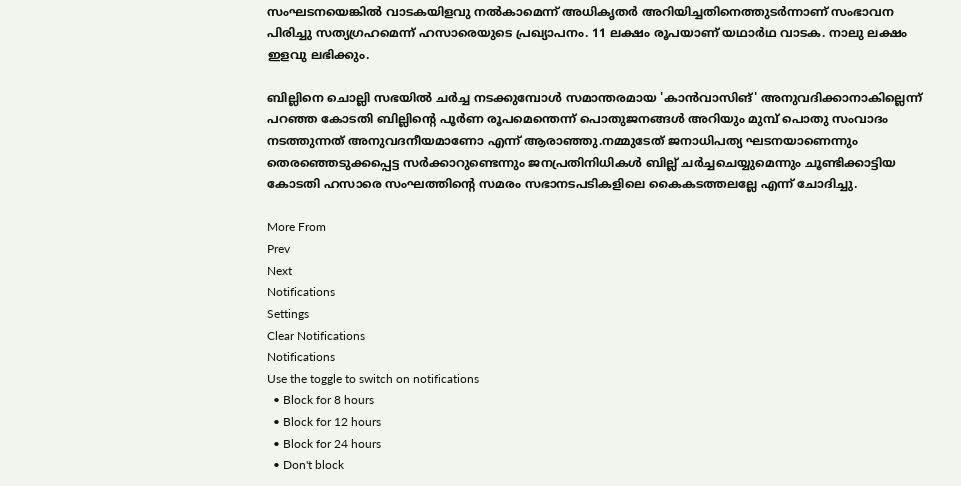സംഘടനയെങ്കില്‍ വാടകയിളവു നല്‍കാമെന്ന് അധികൃതര്‍ അറിയിച്ചതിനെത്തുടര്‍ന്നാണ് സംഭാവന പിരിച്ചു സത്യഗ്രഹമെന്ന് ഹസാരെയുടെ പ്രഖ്യാപനം. 11 ലക്ഷം രൂപയാണ് യഥാര്‍ഥ വാടക. നാലു ലക്ഷം ഇളവു ലഭിക്കും.

ബില്ലിനെ ചൊല്ലി സഭയില്‍ ചര്‍ച്ച നടക്കുമ്പോള്‍ സമാന്തരമായ 'കാന്‍വാസിങ്' അനുവദിക്കാനാകില്ലെന്ന് പറഞ്ഞ കോടതി ബില്ലിന്റെ പൂര്‍ണ രൂപമെന്തെന്ന് പൊതുജനങ്ങള്‍ അറിയും മുമ്പ് പൊതു സംവാദം നടത്തുന്നത് അനുവദനീയമാണോ എന്ന് ആരാഞ്ഞു.നമ്മുടേത് ജനാധിപത്യ ഘടനയാണെന്നും തെരഞ്ഞെടുക്കപ്പെട്ട സര്‍ക്കാറുണ്ടെന്നും ജനപ്രതിനിധികള്‍ ബില്ല് ചര്‍ച്ചചെയ്യുമെന്നും ചൂണ്ടിക്കാട്ടിയ കോടതി ഹസാരെ സംഘത്തിന്റെ സമരം സഭാനടപടികളിലെ കൈകടത്തലല്ലേ എന്ന് ചോദിച്ചു.

More From
Prev
Next
Notifications
Settings
Clear Notifications
Notifications
Use the toggle to switch on notifications
  • Block for 8 hours
  • Block for 12 hours
  • Block for 24 hours
  • Don't block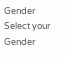Gender
Select your Gender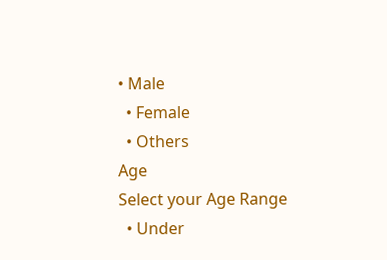• Male
  • Female
  • Others
Age
Select your Age Range
  • Under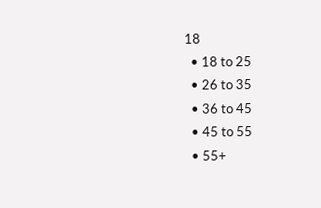18
  • 18 to 25
  • 26 to 35
  • 36 to 45
  • 45 to 55
  • 55+